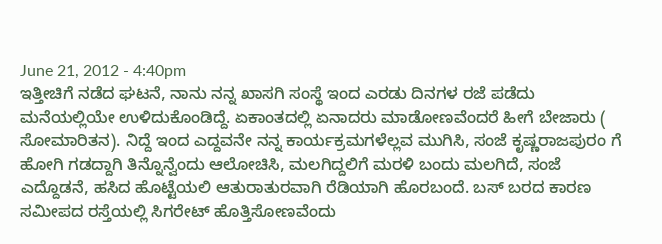June 21, 2012 - 4:40pm
ಇತ್ತೀಚಿಗೆ ನಡೆದ ಘಟನೆ, ನಾನು ನನ್ನ ಖಾಸಗಿ ಸಂಸ್ಥೆ ಇಂದ ಎರಡು ದಿನಗಳ ರಜೆ ಪಡೆದು ಮನೆಯಲ್ಲಿಯೇ ಉಳಿದುಕೊಂಡಿದ್ದೆ. ಏಕಾಂತದಲ್ಲಿ ಏನಾದರು ಮಾಡೋಣವೆಂದರೆ ಹೀಗೆ ಬೇಜಾರು ( ಸೋಮಾರಿತನ). ನಿದ್ದೆ ಇಂದ ಎದ್ದವನೇ ನನ್ನ ಕಾರ್ಯಕ್ರಮಗಳೆಲ್ಲವ ಮುಗಿಸಿ, ಸಂಜೆ ಕೃಷ್ಣರಾಜಪುರಂ ಗೆ ಹೋಗಿ ಗಡದ್ದಾಗಿ ತಿನ್ನೊನ್ವೆಂದು ಆಲೋಚಿಸಿ, ಮಲಗಿದ್ದಲಿಗೆ ಮರಳಿ ಬಂದು ಮಲಗಿದೆ, ಸಂಜೆ ಎದ್ದೊಡನೆ, ಹಸಿದ ಹೊಟ್ಟೆಯಲಿ ಆತುರಾತುರವಾಗಿ ರೆಡಿಯಾಗಿ ಹೊರಬಂದೆ. ಬಸ್ ಬರದ ಕಾರಣ ಸಮೀಪದ ರಸ್ತೆಯಲ್ಲಿ ಸಿಗರೇಟ್ ಹೊತ್ತಿಸೋಣವೆಂದು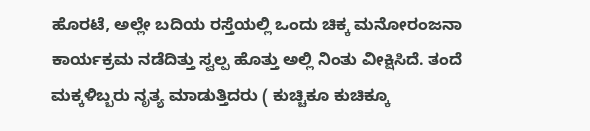ಹೊರಟೆ, ಅಲ್ಲೇ ಬದಿಯ ರಸ್ತೆಯಲ್ಲಿ ಒಂದು ಚಿಕ್ಕ ಮನೋರಂಜನಾ ಕಾರ್ಯಕ್ರಮ ನಡೆದಿತ್ತು ಸ್ವಲ್ಪ ಹೊತ್ತು ಅಲ್ಲಿ ನಿಂತು ವೀಕ್ಷಿಸಿದೆ. ತಂದೆ ಮಕ್ಕಳಿಬ್ಬರು ನೃತ್ಯ ಮಾಡುತ್ತಿದರು ( ಕುಚ್ಚಿಕೂ ಕುಚಿಕ್ಕೂ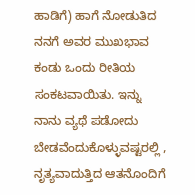ಹಾಡಿಗೆ) ಹಾಗೆ ನೋಡುತಿದ ನನಗೆ ಅವರ ಮುಖಭಾವ ಕಂಡು ಒಂದು ರೀತಿಯ ಸಂಕಟವಾಯಿತು. ಇನ್ನು ನಾನು ವ್ಯಥೆ ಪಡೋದು ಬೇಡವೆಂದುಕೊಳ್ಳುವಷ್ಟರಲ್ಲಿ , ನೃತ್ಯವಾದುತ್ತಿದ ಆತನೊಂದಿಗೆ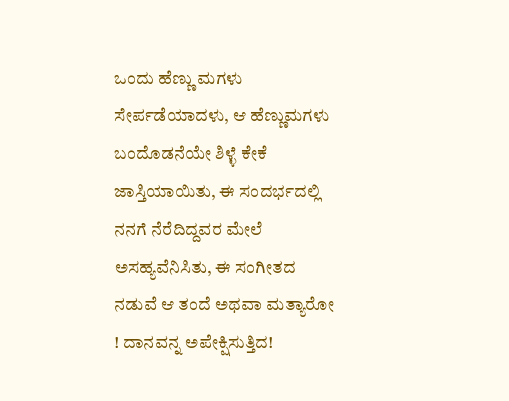ಒಂದು ಹೆಣ್ಣು ಮಗಳು ಸೇರ್ಪಡೆಯಾದಳು, ಆ ಹೆಣ್ಣುಮಗಳು ಬಂದೊಡನೆಯೇ ಶಿಳ್ಳೆ ಕೇಕೆ ಜಾಸ್ತಿಯಾಯಿತು, ಈ ಸಂದರ್ಭದಲ್ಲಿ ನನಗೆ ನೆರೆದಿದ್ದವರ ಮೇಲೆ ಅಸಹ್ಯವೆನಿಸಿತು, ಈ ಸಂಗೀತದ ನಡುವೆ ಆ ತಂದೆ ಅಥವಾ ಮತ್ಯಾರೋ ! ದಾನವನ್ನ ಅಪೇಕ್ಷಿಸುತ್ತಿದ!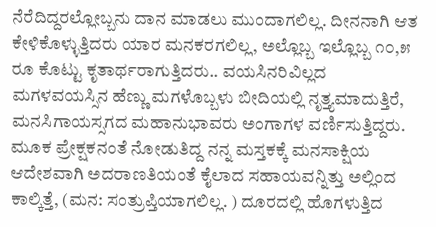ನೆರೆದಿದ್ದರಲ್ಲೋಬ್ಬನು ದಾನ ಮಾಡಲು ಮುಂದಾಗಲಿಲ್ಲ. ದೀನನಾಗಿ ಆತ ಕೇಳಿಕೊಳ್ಳುತ್ತಿದರು ಯಾರ ಮನಕರಗಲಿಲ್ಲ, ಅಲ್ಲೊಬ್ಬ ಇಲ್ಲೊಬ್ಬ ೧೦,೫ ರೂ ಕೊಟ್ಟು ಕೃತಾರ್ಥರಾಗುತ್ತಿದರು.. ವಯಸಿನರಿವಿಲ್ಲದ ಮಗಳವಯಸ್ಸಿನ ಹೆಣ್ಣು ಮಗಳೊಬ್ಬಳು ಬೀದಿಯಲ್ಲಿ ನೃತ್ತ್ಯಮಾದುತ್ತಿರೆ, ಮನಸಿಗಾಯಸ್ಸಗದ ಮಹಾನುಭಾವರು ಅಂಗಾಗಳ ವರ್ಣಿಸುತ್ತಿದ್ದರು.
ಮೂಕ ಪ್ರೇಕ್ಷಕನಂತೆ ನೋಡುತಿದ್ದ ನನ್ನ ಮಸ್ತಕಕ್ಕೆ ಮನಸಾಕ್ಷಿಯ ಆದೇಶವಾಗಿ ಅದರಾಣತಿಯಂತೆ ಕೈಲಾದ ಸಹಾಯವನ್ನಿತ್ತು ಅಲ್ಲಿಂದ ಕಾಲ್ಕಿತ್ತೆ, (ಮನ: ಸಂತ್ರುಪ್ತಿಯಾಗಲಿಲ್ಲ. ) ದೂರದಲ್ಲಿ ಹೊಗಳುತ್ತಿದ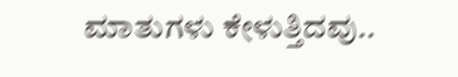ಮಾತುಗಳು ಕೇಳುತ್ತಿದವು..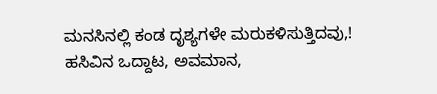ಮನಸಿನಲ್ಲಿ ಕಂಡ ದೃಶ್ಯಗಳೇ ಮರುಕಳಿಸುತ್ತಿದವು,! ಹಸಿವಿನ ಒದ್ದಾಟ, ಅವಮಾನ,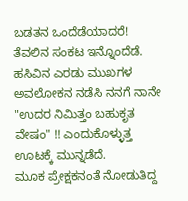ಬಡತನ ಒಂದೆಡೆಯಾದರೆ!
ತೆವಲಿನ ಸಂಕಟ ಇನ್ನೊಂದೆಡೆ.
ಹಸಿವಿನ ಎರಡು ಮುಖಗಳ ಅವಲೋಕನ ನಡೆಸಿ ನನಗೆ ನಾನೇ "ಉದರ ನಿಮಿತ್ತಂ ಬಹುಕೃತ ವೇಷಂ" !! ಎಂದುಕೊಳ್ಳುತ್ತ ಊಟಕ್ಕೆ ಮುನ್ನಡೆದೆ.
ಮೂಕ ಪ್ರೇಕ್ಷಕನಂತೆ ನೋಡುತಿದ್ದ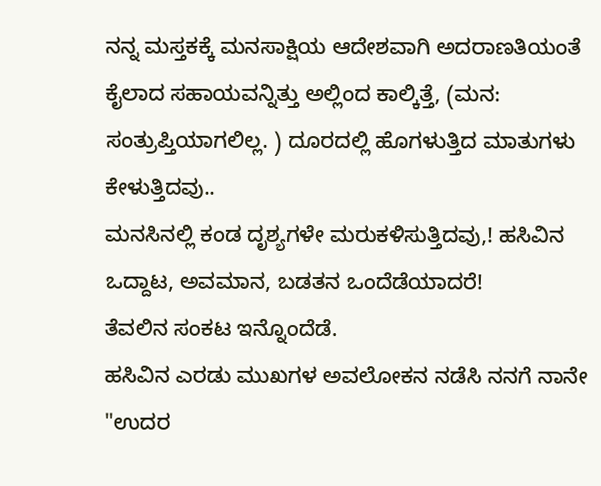ನನ್ನ ಮಸ್ತಕಕ್ಕೆ ಮನಸಾಕ್ಷಿಯ ಆದೇಶವಾಗಿ ಅದರಾಣತಿಯಂತೆ ಕೈಲಾದ ಸಹಾಯವನ್ನಿತ್ತು ಅಲ್ಲಿಂದ ಕಾಲ್ಕಿತ್ತೆ, (ಮನ: ಸಂತ್ರುಪ್ತಿಯಾಗಲಿಲ್ಲ. ) ದೂರದಲ್ಲಿ ಹೊಗಳುತ್ತಿದ ಮಾತುಗಳು ಕೇಳುತ್ತಿದವು..
ಮನಸಿನಲ್ಲಿ ಕಂಡ ದೃಶ್ಯಗಳೇ ಮರುಕಳಿಸುತ್ತಿದವು,! ಹಸಿವಿನ ಒದ್ದಾಟ, ಅವಮಾನ, ಬಡತನ ಒಂದೆಡೆಯಾದರೆ!
ತೆವಲಿನ ಸಂಕಟ ಇನ್ನೊಂದೆಡೆ.
ಹಸಿವಿನ ಎರಡು ಮುಖಗಳ ಅವಲೋಕನ ನಡೆಸಿ ನನಗೆ ನಾನೇ "ಉದರ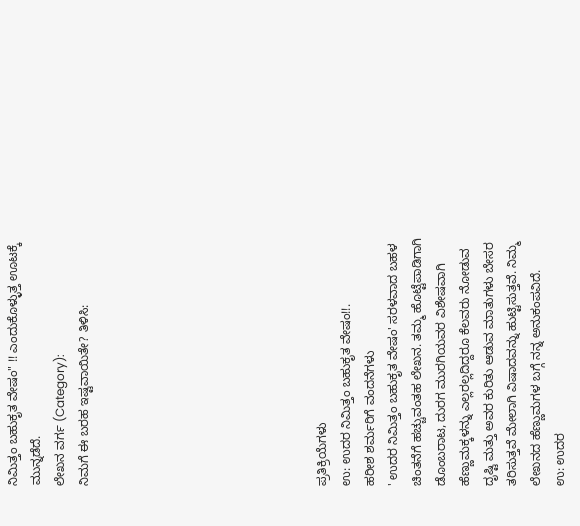ನಿಮಿತ್ತಂ ಬಹುಕೃತ ವೇಷಂ" !! ಎಂದುಕೊಳ್ಳುತ್ತ ಊಟಕ್ಕೆ ಮುನ್ನಡೆದೆ.
ಲೇಖನ ವರ್ಗ (Category):
ನಿಮಗೆ ಈ ಬರಹ ಇಷ್ಟವಾಯಿತೇ? ತಿಳಿಸಿ:









ಪ್ರತಿಕ್ರಿಯೆಗಳು
ಉ: ಉದರ ನಿಮಿತ್ತಂ ಬಹುಕೃತ ವೇಷಂ!!.
ಹರೀಶ ಶರ್ಮರಿಗೆ ವಂದನೆಗಳು
' ಉದರ ನಿಮಿತ್ತಂ ಬಹುಕೃತ ವೇಷಂ' ಸರಳವಾದ ಬಹಳ ಚಿಂತನೆಗೆ ಹಚ್ಚುವಂತಹ ಲೇಖನ. ತಮ್ಮ ಹೊಟ್ಟೆಪಾಡಿಗಾಗಿ ಡೊಂಬರಾಟ, ದುರಗ ಮುರಗಿಯವರ ವಿಶೇಷವಾಗಿ ಹೆಣ್ಣುಮಕ್ಕಳನ್ನು ಎಲ್ಲರಲ್ಲದಿದ್ದರೂ ಕೆಲವರು ನೋಡುವ ದೃಷ್ಟಿ ಮತ್ತು ಅವರ ಕುರಿತು ಆಡುವ ಮಾತುಗಳು ಬೇಸರ ತರಿಸುತ್ತವೆ ಮೇಲಾಗಿ ವಿಷಾದವನ್ನು ಹುಟ್ಟಿಸುತ್ತವೆ. ನಿಮ್ಮ ಲೇಖನದ ಹೆಣ್ಣುಮಗಳ ಬಗ್ಗೆ ನನ್ನ ಅನುಕಂಪವಿದೆ.
ಉ: ಉದರ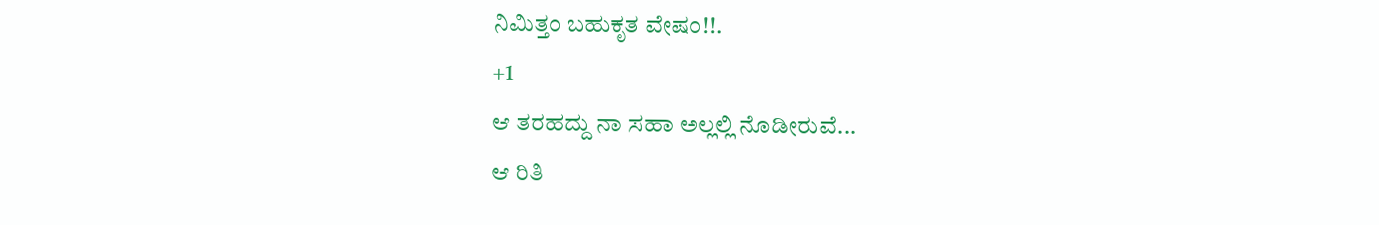ನಿಮಿತ್ತಂ ಬಹುಕೃತ ವೇಷಂ!!.
+1
ಆ ತರಹದ್ದು ನಾ ಸಹಾ ಅಲ್ಲಲ್ಲಿ ನೊಡೀರುವೆ...
ಆ ರಿತಿ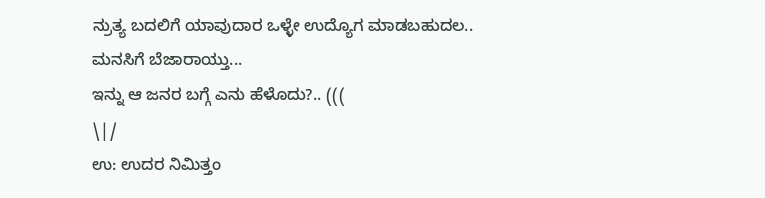ನ್ರುತ್ಯ ಬದಲಿಗೆ ಯಾವುದಾರ ಒಳ್ಳೇ ಉದ್ಯೊಗ ಮಾಡಬಹುದಲ..
ಮನಸಿಗೆ ಬೆಜಾರಾಯ್ತು...
ಇನ್ನು ಆ ಜನರ ಬಗ್ಗೆ ಎನು ಹೆಳೊದು?.. (((
\|/
ಉ: ಉದರ ನಿಮಿತ್ತಂ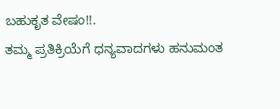ಬಹುಕೃತ ವೇಷಂ!!.
ತಮ್ಮ ಪ್ರತಿಕ್ರಿಯೆಗೆ ಧನ್ಯವಾದಗಳು ಹನುಮಂತ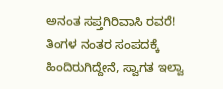ಅನಂತ ಸಪ್ತಗಿರಿವಾಸಿ ರವರೆ!
ತಿಂಗಳ ನಂತರ ಸಂಪದಕ್ಕೆ ಹಿಂದಿರುಗಿದ್ದೇನೆ, ಸ್ವಾಗತ ಇಲ್ವಾ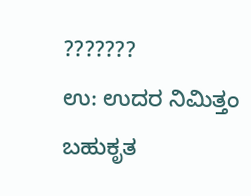???????
ಉ: ಉದರ ನಿಮಿತ್ತಂ ಬಹುಕೃತ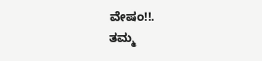ವೇಷಂ!!.
ತಮ್ಮ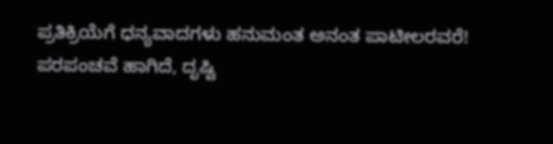ಪ್ರತಿಕ್ರಿಯೆಗೆ ಧನ್ಯವಾದಗಳು ಹನುಮಂತ ಅನಂತ ಪಾಟೀಲರವರೆ!
ಪರಪಂಚವೆ ಹಾಗಿದೆ, ದೃಷ್ಟಿ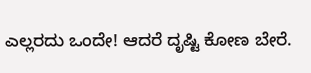ಎಲ್ಲರದು ಒಂದೇ! ಆದರೆ ದೃಷ್ಟಿ ಕೋಣ ಬೇರೆ.